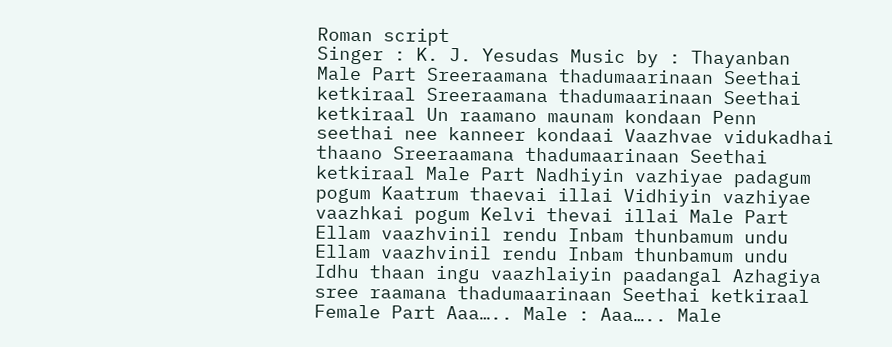Roman script
Singer : K. J. Yesudas Music by : Thayanban Male Part Sreeraamana thadumaarinaan Seethai ketkiraal Sreeraamana thadumaarinaan Seethai ketkiraal Un raamano maunam kondaan Penn seethai nee kanneer kondaai Vaazhvae vidukadhai thaano Sreeraamana thadumaarinaan Seethai ketkiraal Male Part Nadhiyin vazhiyae padagum pogum Kaatrum thaevai illai Vidhiyin vazhiyae vaazhkai pogum Kelvi thevai illai Male Part Ellam vaazhvinil rendu Inbam thunbamum undu Ellam vaazhvinil rendu Inbam thunbamum undu Idhu thaan ingu vaazhlaiyin paadangal Azhagiya sree raamana thadumaarinaan Seethai ketkiraal Female Part Aaa….. Male : Aaa….. Male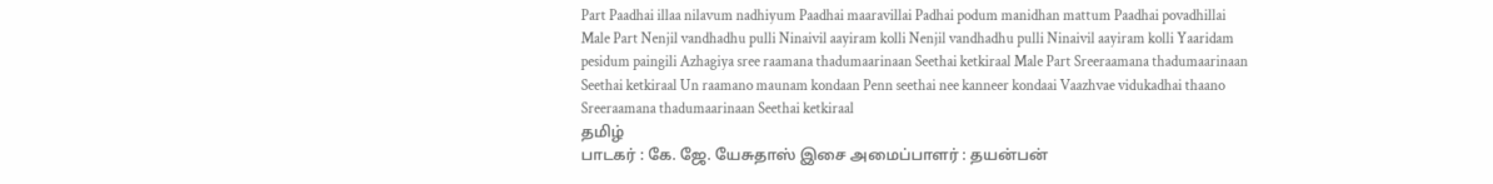Part Paadhai illaa nilavum nadhiyum Paadhai maaravillai Padhai podum manidhan mattum Paadhai povadhillai Male Part Nenjil vandhadhu pulli Ninaivil aayiram kolli Nenjil vandhadhu pulli Ninaivil aayiram kolli Yaaridam pesidum paingili Azhagiya sree raamana thadumaarinaan Seethai ketkiraal Male Part Sreeraamana thadumaarinaan Seethai ketkiraal Un raamano maunam kondaan Penn seethai nee kanneer kondaai Vaazhvae vidukadhai thaano Sreeraamana thadumaarinaan Seethai ketkiraal
தமிழ்
பாடகர் : கே. ஜே. யேசுதாஸ் இசை அமைப்பாளர் : தயன்பன்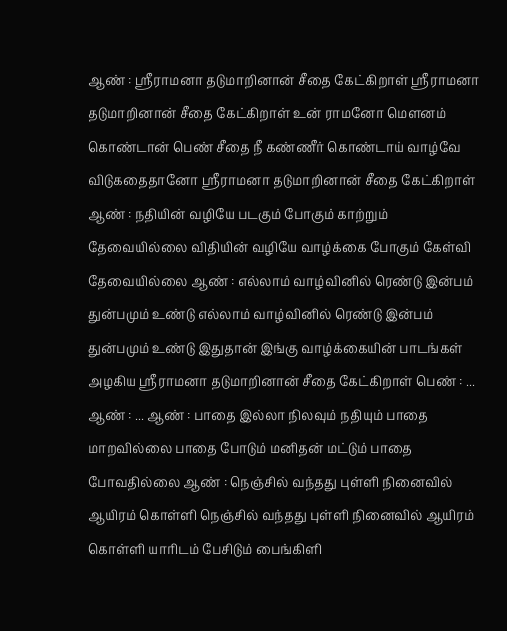ஆண் : ஸ்ரீராமனா தடுமாறினான் சீதை கேட்கிறாள் ஸ்ரீராமனா தடுமாறினான் சீதை கேட்கிறாள் உன் ராமனோ மௌனம் கொண்டான் பெண் சீதை நீ கண்ணீர் கொண்டாய் வாழ்வே விடுகதைதானோ ஸ்ரீராமனா தடுமாறினான் சீதை கேட்கிறாள் ஆண் : நதியின் வழியே படகும் போகும் காற்றும் தேவையில்லை விதியின் வழியே வாழ்க்கை போகும் கேள்வி தேவையில்லை ஆண் : எல்லாம் வாழ்வினில் ரெண்டு இன்பம் துன்பமும் உண்டு எல்லாம் வாழ்வினில் ரெண்டு இன்பம் துன்பமும் உண்டு இதுதான் இங்கு வாழ்க்கையின் பாடங்கள் அழகிய ஸ்ரீராமனா தடுமாறினான் சீதை கேட்கிறாள் பெண் : ... ஆண் : ... ஆண் : பாதை இல்லா நிலவும் நதியும் பாதை மாறவில்லை பாதை போடும் மனிதன் மட்டும் பாதை போவதில்லை ஆண் : நெஞ்சில் வந்தது புள்ளி நினைவில் ஆயிரம் கொள்ளி நெஞ்சில் வந்தது புள்ளி நினைவில் ஆயிரம் கொள்ளி யாரிடம் பேசிடும் பைங்கிளி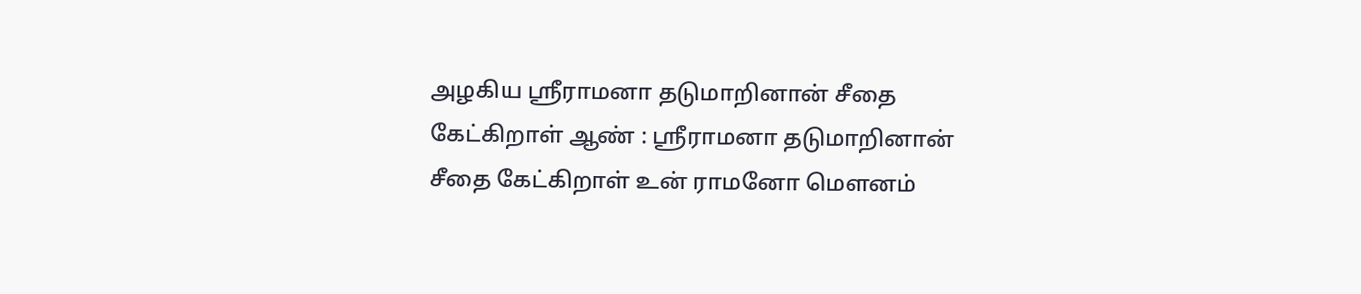அழகிய ஸ்ரீராமனா தடுமாறினான் சீதை கேட்கிறாள் ஆண் : ஸ்ரீராமனா தடுமாறினான் சீதை கேட்கிறாள் உன் ராமனோ மௌனம்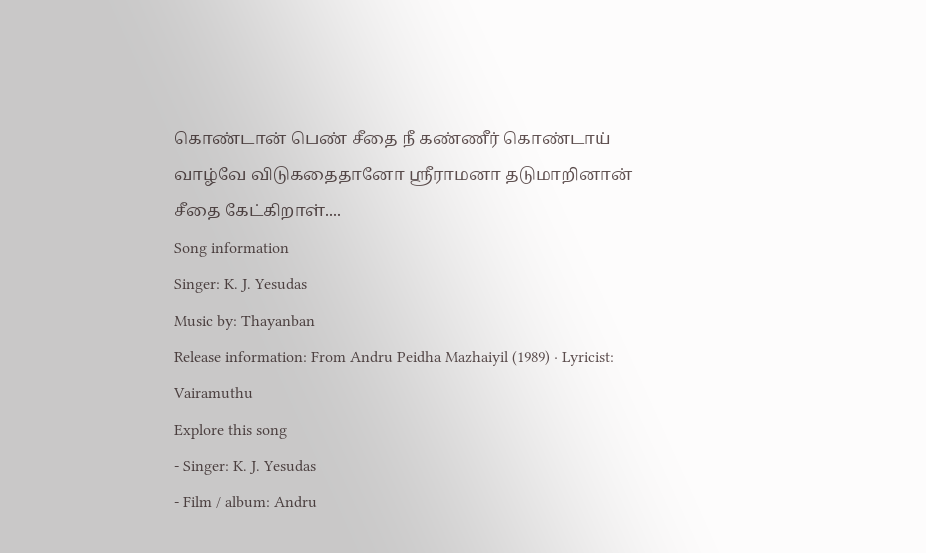கொண்டான் பெண் சீதை நீ கண்ணீர் கொண்டாய் வாழ்வே விடுகதைதானோ ஸ்ரீராமனா தடுமாறினான் சீதை கேட்கிறாள்....
Song information
Singer: K. J. Yesudas
Music by: Thayanban
Release information: From Andru Peidha Mazhaiyil (1989) · Lyricist: Vairamuthu
Explore this song
- Singer: K. J. Yesudas
- Film / album: Andru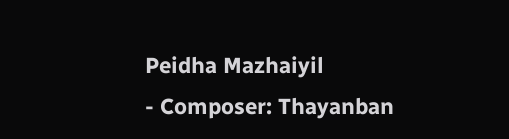Peidha Mazhaiyil
- Composer: Thayanban